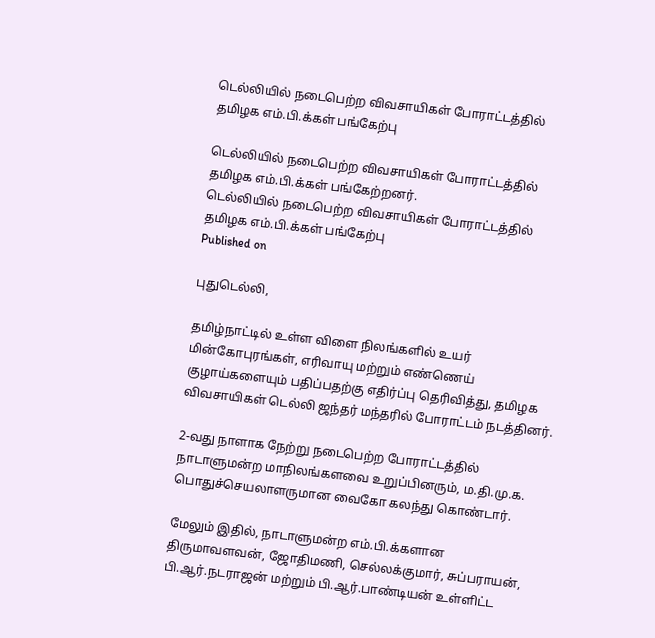டெல்லியில் நடைபெற்ற விவசாயிகள் போராட்டத்தில் தமிழக எம்.பி.க்கள் பங்கேற்பு

டெல்லியில் நடைபெற்ற விவசாயிகள் போராட்டத்தில் தமிழக எம்.பி.க்கள் பங்கேற்றனர்.
டெல்லியில் நடைபெற்ற விவசாயிகள் போராட்டத்தில் தமிழக எம்.பி.க்கள் பங்கேற்பு
Published on

புதுடெல்லி,

தமிழ்நாட்டில் உள்ள விளை நிலங்களில் உயர் மின்கோபுரங்கள், எரிவாயு மற்றும் எண்ணெய் குழாய்களையும் பதிப்பதற்கு எதிர்ப்பு தெரிவித்து, தமிழக விவசாயிகள் டெல்லி ஜந்தர் மந்தரில் போராட்டம் நடத்தினர்.

2-வது நாளாக நேற்று நடைபெற்ற போராட்டத்தில் நாடாளுமன்ற மாநிலங்களவை உறுப்பினரும், ம.தி.மு.க. பொதுச்செயலாளருமான வைகோ கலந்து கொண்டார்.

மேலும் இதில், நாடாளுமன்ற எம்.பி.க்களான திருமாவளவன், ஜோதிமணி, செல்லக்குமார், சுப்பராயன், பி.ஆர்.நடராஜன் மற்றும் பி.ஆர்.பாண்டியன் உள்ளிட்ட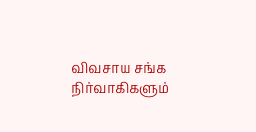விவசாய சங்க நிர்வாகிகளும்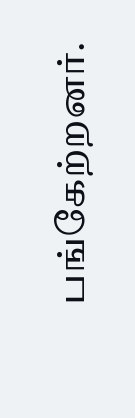பங்கேற்றனர்.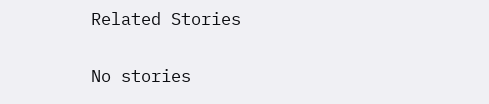Related Stories

No stories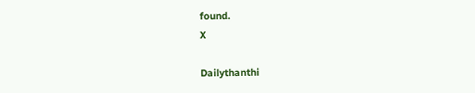found.
X

Dailythanthi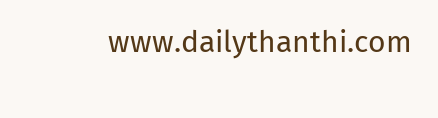www.dailythanthi.com